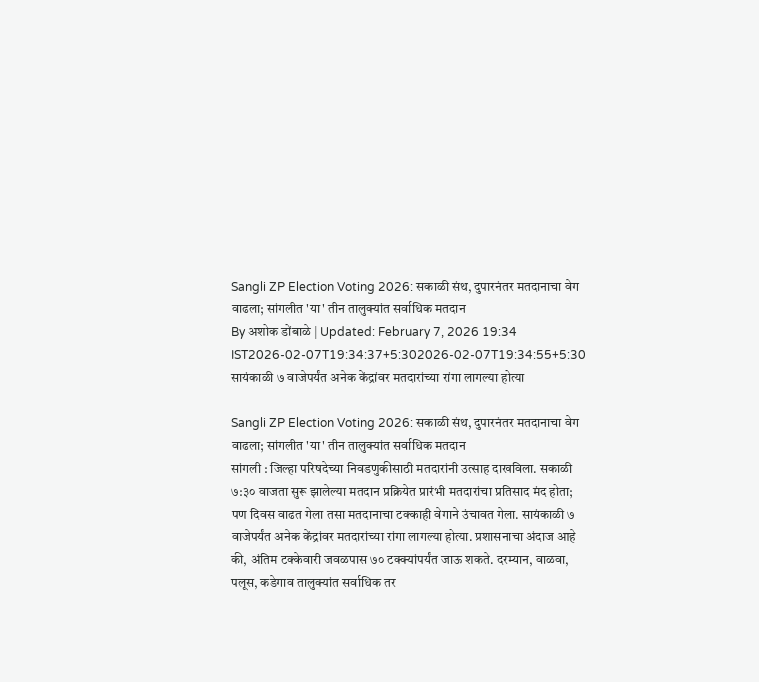Sangli ZP Election Voting 2026: सकाळी संथ, दुपारनंतर मतदानाचा वेग वाढला; सांगलीत 'या' तीन तालुक्यांत सर्वाधिक मतदान
By अशोक डोंबाळे | Updated: February 7, 2026 19:34 IST2026-02-07T19:34:37+5:302026-02-07T19:34:55+5:30
सायंकाळी ७ वाजेपर्यंत अनेक केंद्रांवर मतदारांच्या रांगा लागल्या होत्या

Sangli ZP Election Voting 2026: सकाळी संथ, दुपारनंतर मतदानाचा वेग वाढला; सांगलीत 'या' तीन तालुक्यांत सर्वाधिक मतदान
सांगली : जिल्हा परिषदेच्या निवडणुकीसाठी मतदारांनी उत्साह दाखविला. सकाळी ७:३० वाजता सुरू झालेल्या मतदान प्रक्रियेत प्रारंभी मतदारांचा प्रतिसाद मंद होता; पण दिवस वाढत गेला तसा मतदानाचा टक्काही वेगाने उंचावत गेला. सायंकाळी ७ वाजेपर्यंत अनेक केंद्रांवर मतदारांच्या रांगा लागल्या होत्या. प्रशासनाचा अंदाज आहे की, अंतिम टक्केवारी जवळपास ७० टक्क्यांपर्यंत जाऊ शकते. दरम्यान, वाळवा, पलूस, कडेगाव तालुक्यांत सर्वाधिक तर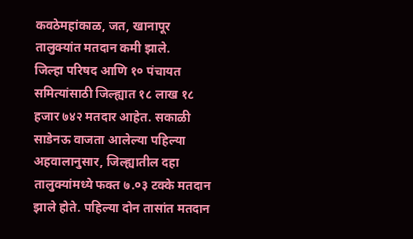कवठेमहांकाळ, जत, खानापूर तालुक्यांत मतदान कमी झाले.
जिल्हा परिषद आणि १० पंचायत समित्यांसाठी जिल्ह्यात १८ लाख १८ हजार ७४२ मतदार आहेत. सकाळी साडेनऊ वाजता आलेल्या पहिल्या अहवालानुसार, जिल्ह्यातील दहा तालुक्यांमध्ये फक्त ७.०३ टक्के मतदान झाले होते. पहिल्या दोन तासांत मतदान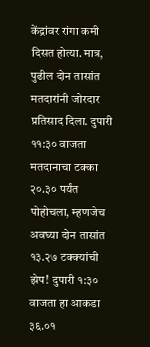केंद्रांवर रांगा कमी दिसत होत्या. मात्र, पुढील दोन तासांत मतदारांनी जोरदार प्रतिसाद दिला. दुपारी ११:३० वाजता मतदानाचा टक्का २०.३० पर्यंत पोहोचला, म्हणजेच अवघ्या दोन तासांत १३.२७ टक्क्यांची झेप! दुपारी १:३० वाजता हा आकडा ३६.०१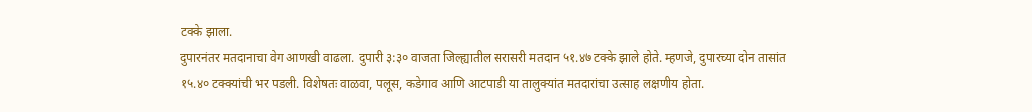टक्के झाला.
दुपारनंतर मतदानाचा वेग आणखी वाढला. दुपारी ३:३० वाजता जिल्ह्यातील सरासरी मतदान ५१.४७ टक्के झाले होते. म्हणजे, दुपारच्या दोन तासांत १५.४० टक्क्यांची भर पडली. विशेषतः वाळवा, पलूस, कडेगाव आणि आटपाडी या तालुक्यांत मतदारांचा उत्साह लक्षणीय होता.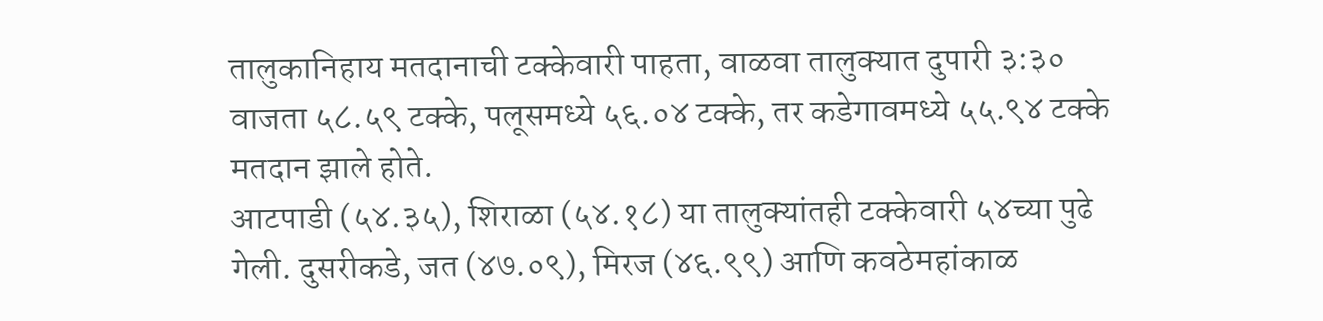तालुकानिहाय मतदानाची टक्केवारी पाहता, वाळवा तालुक्यात दुपारी ३:३० वाजता ५८.५९ टक्के, पलूसमध्ये ५६.०४ टक्के, तर कडेगावमध्ये ५५.९४ टक्के मतदान झाले होते.
आटपाडी (५४.३५), शिराळा (५४.१८) या तालुक्यांतही टक्केवारी ५४च्या पुढे गेली. दुसरीकडे, जत (४७.०९), मिरज (४६.९९) आणि कवठेमहांकाळ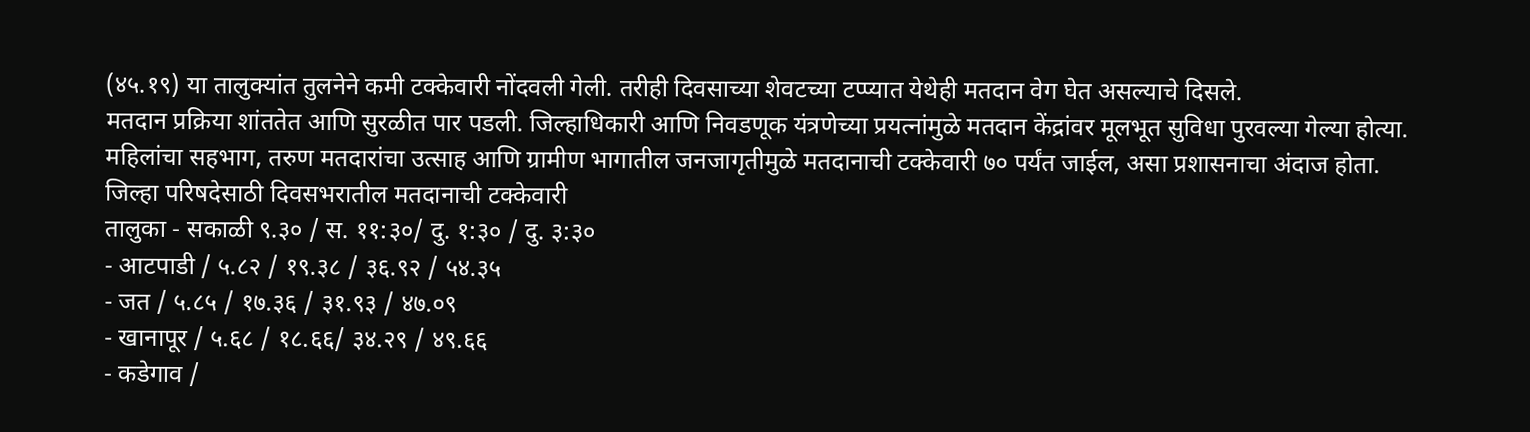(४५.१९) या तालुक्यांत तुलनेने कमी टक्केवारी नोंदवली गेली. तरीही दिवसाच्या शेवटच्या टप्प्यात येथेही मतदान वेग घेत असल्याचे दिसले.
मतदान प्रक्रिया शांततेत आणि सुरळीत पार पडली. जिल्हाधिकारी आणि निवडणूक यंत्रणेच्या प्रयत्नांमुळे मतदान केंद्रांवर मूलभूत सुविधा पुरवल्या गेल्या होत्या. महिलांचा सहभाग, तरुण मतदारांचा उत्साह आणि ग्रामीण भागातील जनजागृतीमुळे मतदानाची टक्केवारी ७० पर्यंत जाईल, असा प्रशासनाचा अंदाज होता.
जिल्हा परिषदेसाठी दिवसभरातील मतदानाची टक्केवारी
तालुका - सकाळी ९.३० / स. ११:३०/ दु. १:३० / दु. ३:३०
- आटपाडी / ५.८२ / १९.३८ / ३६.९२ / ५४.३५
- जत / ५.८५ / १७.३६ / ३१.९३ / ४७.०९
- खानापूर / ५.६८ / १८.६६/ ३४.२९ / ४९.६६
- कडेगाव /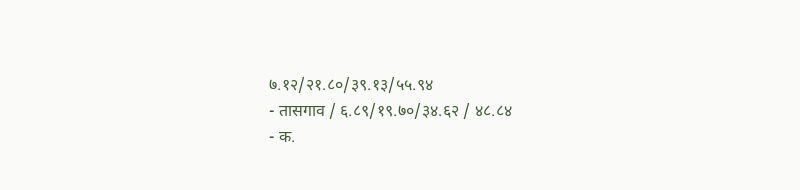७.१२/२१.८०/३९.१३/५५.९४
- तासगाव / ६.८९/१९.७०/३४.६२ / ४८.८४
- क.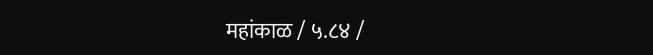महांकाळ / ५.८४ /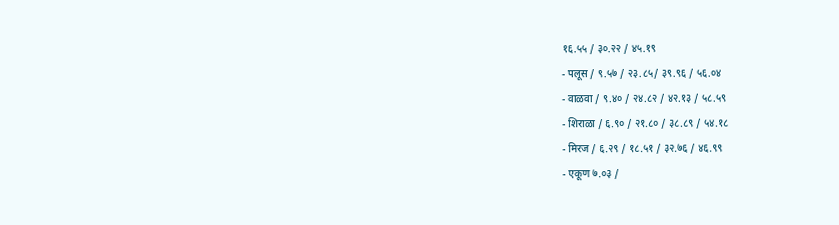१६.५५ / ३०.२२ / ४५.१९
- पलूस / ९.५७ / २३.८५/ ३९.९६ / ५६.०४
- वाळवा / ९.४० / २४.८२ / ४२.१३ / ५८.५९
- शिराळा / ६.९० / २१.८० / ३८.८९ / ५४.१८
- मिरज / ६.२९ / १८.५१ / ३२.७६ / ४६.९९
- एकूण ७.०३ /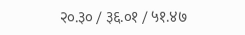२०.३० / ३६.०१ / ५१.४७